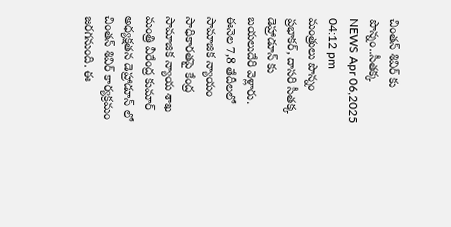చింతన్ శివిర్ కు పొన్నం..సీతక్క
NEWS Apr 06,2025 04:12 pm
మంత్రులు పొన్నం ప్రభాకర్, దాసరి సీతక్క డెహ్రాడూన్ కు బయలుదేరి వెళ్లారు. ఈనెల 7,8 తేదీలలో సామాజిక న్యాయం సాధికారతపై కేంద్ర సామాజిక న్యాయ శాఖ మంత్రి వీరేంద్ర కుమార్ అధ్యక్షతన డెహ్రాడూన్ లో చింతన్ శివిర్ కార్యక్రమం జరగనుంది. ఈ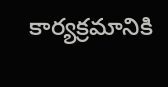కార్యక్రమానికి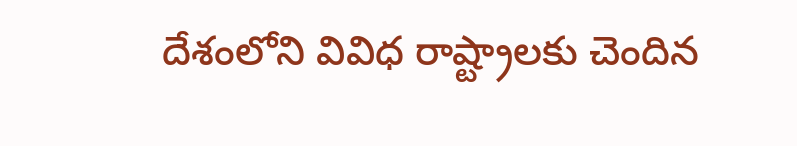దేశంలోని వివిధ రాష్ట్రాలకు చెందిన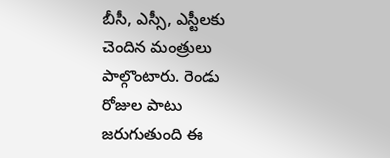బీసీ, ఎస్సీ, ఎస్టీలకు చెందిన మంత్రులు పాల్గొంటారు. రెండు రోజుల పాటు జరుగుతుంది ఈ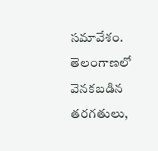సమావేశం. తెలంగాణలో వెనకబడిన తరగతులు,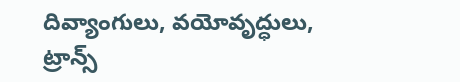దివ్యాంగులు, వయోవృద్ధులు, ట్రాన్స్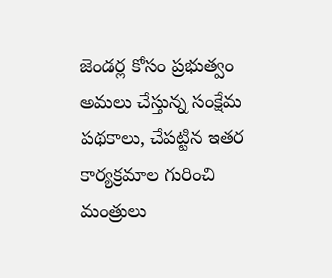జెండర్ల కోసం ప్రభుత్వం అమలు చేస్తున్న సంక్షేమ పథకాలు, చేపట్టిన ఇతర కార్యక్రమాల గురించి మంత్రులు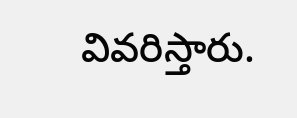వివరిస్తారు.